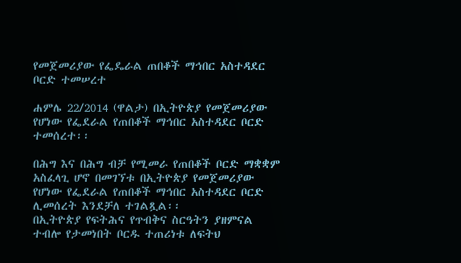የመጀመሪያው የፌዴራል ጠበቆች ማኅበር አስተዳደር ቦርድ ተመሠረተ

ሐምሌ 22/2014 (ዋልታ) በኢትዮጵያ የመጀመሪያው የሆነው የፌደራል የጠበቆች ማኅበር አስተዳደር ቦርድ ተመሰረተ፡፡

በሕግ እና በሕግ ብቻ የሚመራ የጠበቆች ቦርድ ማቋቋም አስፈላጊ ሆኖ በመገኘቱ በኢትዮጵያ የመጀመሪያው የሆነው የፌደራል የጠበቆች ማኅበር አስተዳደር ቦርድ ሊመሰረት እንደቻለ ተገልጿል፡፡
በኢትዮጵያ የፍትሕና የጥብቅና ስርዓትን ያዘምናል ተብሎ የታመነበት ቦርዱ ተጠሪነቱ ለፍትህ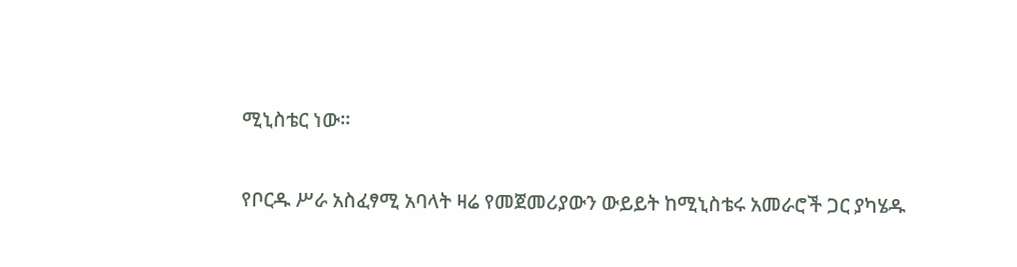ሚኒስቴር ነው፡፡

የቦርዱ ሥራ አስፈፃሚ አባላት ዛሬ የመጀመሪያውን ውይይት ከሚኒስቴሩ አመራሮች ጋር ያካሄዱ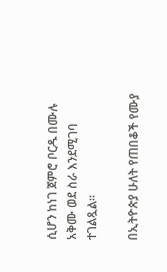ሲሆን ከነገ ጀምሮ ቦርዱ በሙሉ አቅሙ ወደ ስራ እንደሚገባ ተገልጿል፡፡

በኢትዮጵያ ሁለት የጠበቆች የሙያ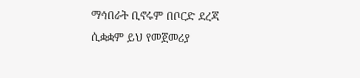ማኅበራት ቢኖሩም በቦርድ ደረጃ ሲቋቋም ይህ የመጀመሪያ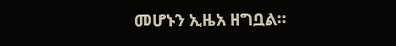መሆኑን ኢዜአ ዘግቧል።